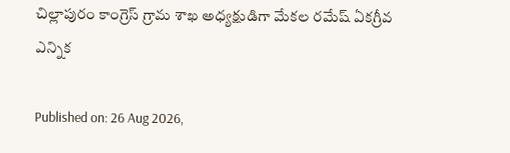చిల్లాపురం కాంగ్రెస్ గ్రామ శాఖ అధ్యక్షుడిగా మేకల రమేష్ ఏకగ్రీవ ఎన్నిక

Published on: 26 Aug 2026,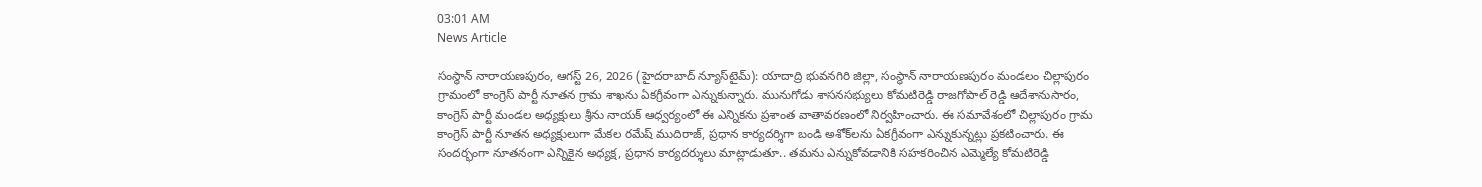03:01 AM
News Article

సంస్థాన్ నారాయణపురం, ఆగస్ట్ 26, 2026 (హైదరాబాద్ న్యూస్‌టైమ్): యాదాద్రి భువనగిరి జిల్లా, సంస్థాన్ నారాయణపురం మండలం చిల్లాపురం గ్రామంలో కాంగ్రెస్ పార్టీ నూతన గ్రామ శాఖను ఏకగ్రీవంగా ఎన్నుకున్నారు. మునుగోడు శాసనసభ్యులు కోమటిరెడ్డి రాజగోపాల్ రెడ్డి ఆదేశానుసారం, కాంగ్రెస్ పార్టీ మండల అధ్యక్షులు శ్రీను నాయక్ ఆధ్వర్యంలో ఈ ఎన్నికను ప్రశాంత వాతావరణంలో నిర్వహించారు. ఈ సమావేశంలో చిల్లాపురం గ్రామ కాంగ్రెస్ పార్టీ నూతన అధ్యక్షులుగా మేకల రమేష్ ముదిరాజ్, ప్రధాన కార్యదర్శిగా బండి అశోక్‌లను ఏకగ్రీవంగా ఎన్నుకున్నట్లు ప్రకటించారు. ఈ సందర్భంగా నూతనంగా ఎన్నికైన అధ్యక్ష, ప్రధాన కార్యదర్శులు మాట్లాడుతూ.. తమను ఎన్నుకోవడానికి సహకరించిన ఎమ్మెల్యే కోమటిరెడ్డి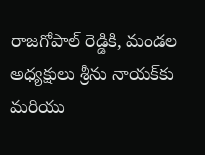రాజగోపాల్ రెడ్డికి, మండల అధ్యక్షులు శ్రీను నాయక్‌కు మరియు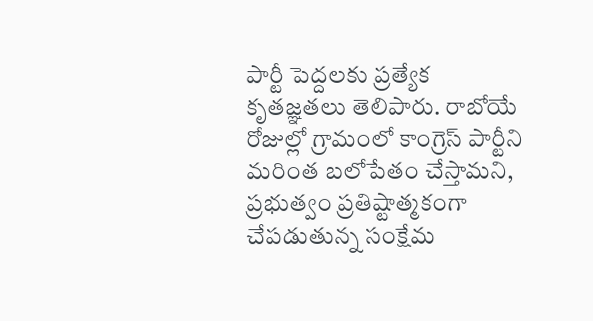పార్టీ పెద్దలకు ప్రత్యేక కృతజ్ఞతలు తెలిపారు. రాబోయే రోజుల్లో గ్రామంలో కాంగ్రెస్ పార్టీని మరింత బలోపేతం చేస్తామని, ప్రభుత్వం ప్రతిష్టాత్మకంగా చేపడుతున్న సంక్షేమ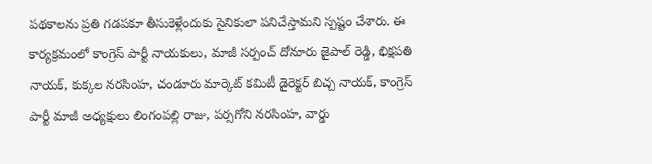పథకాలను ప్రతి గడపకూ తీసుకెళ్లేందుకు సైనికులా పనిచేస్తామని స్పష్టం చేశారు. ఈ కార్యక్రమంలో కాంగ్రెస్ పార్టీ నాయకులు, మాజీ సర్పంచ్ దోనూరు జైపాల్ రెడ్డి, భిక్షపతి నాయక్, కుక్కల నరసింహ, చండూరు మార్కెట్ కమిటీ డైరెక్టర్ బిచ్చ నాయక్, కాంగ్రెస్ పార్టీ మాజీ అధ్యక్షులు లింగంపల్లి రాజు, పర్సగోని నరసింహ, వార్డు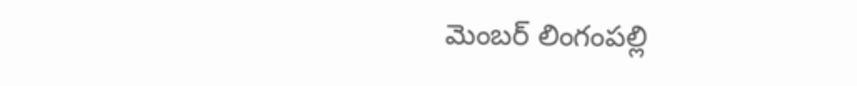మెంబర్ లింగంపల్లి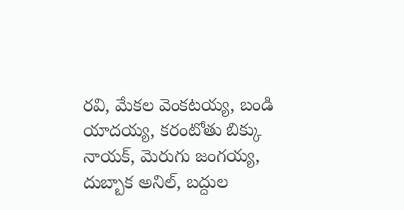రవి, మేకల వెంకటయ్య, బండి యాదయ్య, కరంటోతు బిక్కు నాయక్, మెరుగు జంగయ్య, దుబ్బాక అనిల్, బద్దుల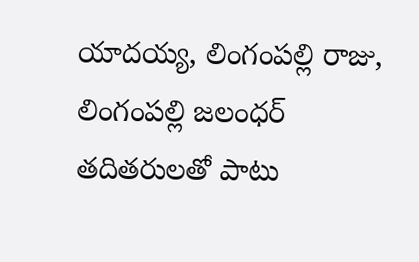యాదయ్య, లింగంపల్లి రాజు, లింగంపల్లి జలంధర్ తదితరులతో పాటు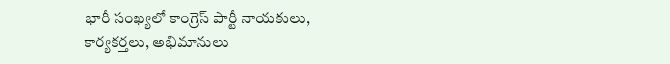భారీ సంఖ్యలో కాంగ్రెస్ పార్టీ నాయకులు, కార్యకర్తలు, అభిమానులు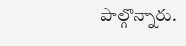పాల్గొన్నారు.